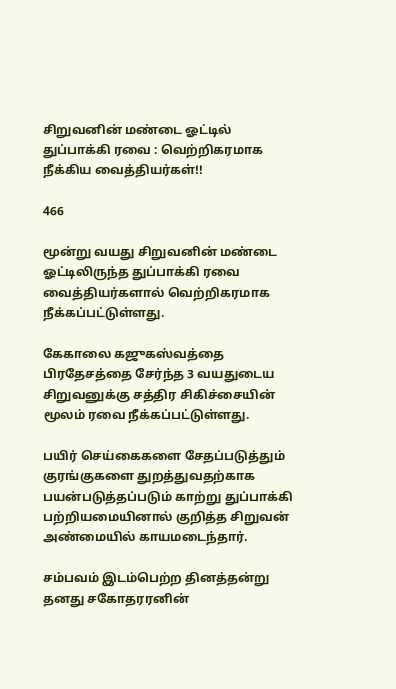சிறுவனின் மண்டை ஓட்டில் துப்பாக்கி ரவை : வெற்றிகரமாக நீக்கிய வைத்தியர்கள்!!

466

மூன்று வயது சிறுவனின் மண்டை ஓட்டிலிருந்த துப்பாக்கி ரவை வைத்தியர்களால் வெற்றிகரமாக நீக்கப்பட்டுள்ளது.

கேகாலை கஜுகஸ்வத்தை பிரதேசத்தை சேர்ந்த 3 வயதுடைய சிறுவனுக்கு சத்திர சிகிச்சையின் மூலம் ரவை நீக்கப்பட்டுள்ளது.

பயிர் செய்கைகளை சேதப்படுத்தும் குரங்குகளை துறத்துவதற்காக பயன்படுத்தப்படும் காற்று துப்பாக்கி பற்றியமையினால் குறித்த சிறுவன் அண்மையில் காயமடைந்தார்.

சம்பவம் இடம்பெற்ற தினத்தன்று தனது சகோதரரனின்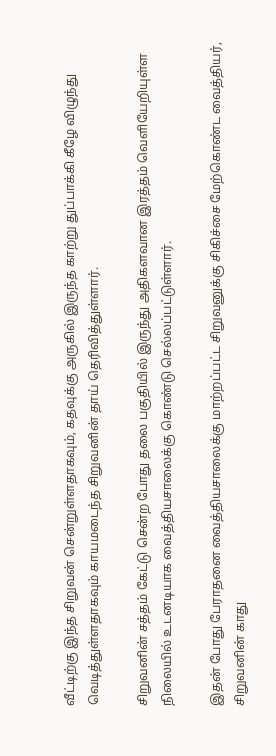வீட்டிற்கு இந்த சிறுவன் சென்றுள்ளதாகவும், கதவுக்கு அருகில் இருந்த காற்று துப்பாக்கி கீழே விழுந்து வெடித்துள்ளதாகவும் காயமடைந்த சிறுவனின் தாய் தெரிவித்துள்ளார்.

சிறுவனின் சத்தம் கேட்டு சென்ற போது தலை பகுதியில் இருந்து அதிகளவான இரத்தம் வெளியேறியுள்ள நிலையில் உடனடியாக வைத்தியசாலைக்கு கொண்டு செல்லப்பட்டுள்ளார்.

இதன் போது பேராதனை வைத்தியசாலைக்கு மாற்றப்பட்ட சிறுவனுக்கு சிகிச்சை மேற்கொண்ட வைத்தியர், சிறுவனின் காது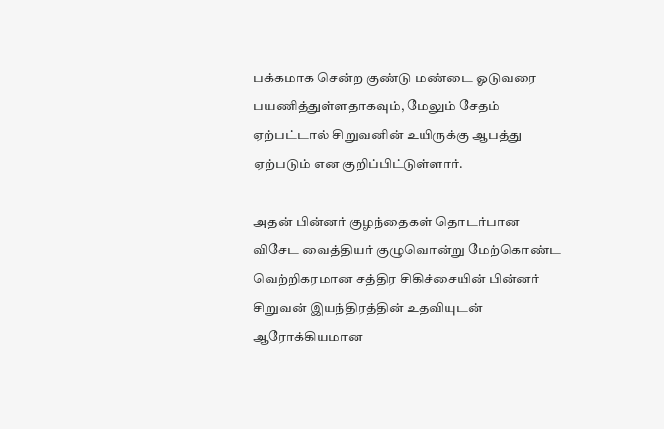பக்கமாக சென்ற குண்டு மண்டை ஓடுவரை பயணித்துள்ளதாகவும், மேலும் சேதம் ஏற்பட்டால் சிறுவனின் உயிருக்கு ஆபத்து ஏற்படும் என குறிப்பிட்டுள்ளார்.

அதன் பின்னர் குழந்தைகள் தொடர்பான விசேட வைத்தியர் குழுவொன்று மேற்கொண்ட வெற்றிகரமான சத்திர சிகிச்சையின் பின்னர் சிறுவன் இயந்திரத்தின் உதவியுடன் ஆரோக்கியமான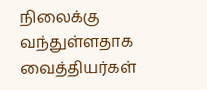நிலைக்கு வந்துள்ளதாக வைத்தியர்கள்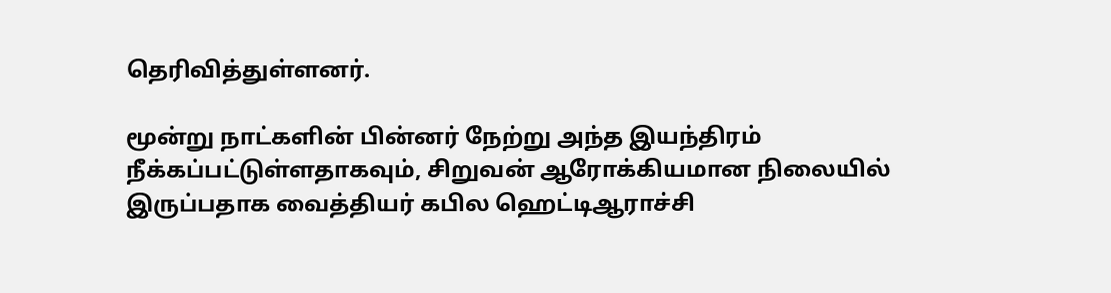தெரிவித்துள்ளனர்.

மூன்று நாட்களின் பின்னர் நேற்று அந்த இயந்திரம் நீக்கப்பட்டுள்ளதாகவும், சிறுவன் ஆரோக்கியமான நிலையில் இருப்பதாக வைத்தியர் கபில ஹெட்டிஆராச்சி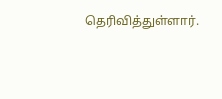தெரிவித்துள்ளார்.